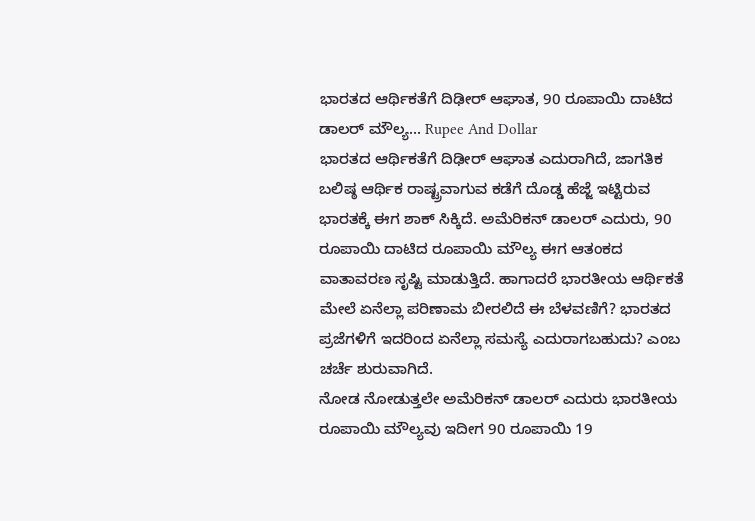ಭಾರತದ ಆರ್ಥಿಕತೆಗೆ ದಿಢೀರ್ ಆಘಾತ, 90 ರೂಪಾಯಿ ದಾಟಿದ ಡಾಲರ್ ಮೌಲ್ಯ... Rupee And Dollar
ಭಾರತದ ಆರ್ಥಿಕತೆಗೆ ದಿಢೀರ್ ಆಘಾತ ಎದುರಾಗಿದೆ, ಜಾಗತಿಕ ಬಲಿಷ್ಠ ಆರ್ಥಿಕ ರಾಷ್ಟ್ರವಾಗುವ ಕಡೆಗೆ ದೊಡ್ಡ ಹೆಜ್ಜೆ ಇಟ್ಟಿರುವ ಭಾರತಕ್ಕೆ ಈಗ ಶಾಕ್ ಸಿಕ್ಕಿದೆ. ಅಮೆರಿಕನ್ ಡಾಲರ್ ಎದುರು, 90 ರೂಪಾಯಿ ದಾಟಿದ ರೂಪಾಯಿ ಮೌಲ್ಯ ಈಗ ಆತಂಕದ ವಾತಾವರಣ ಸೃಷ್ಟಿ ಮಾಡುತ್ತಿದೆ. ಹಾಗಾದರೆ ಭಾರತೀಯ ಆರ್ಥಿಕತೆ ಮೇಲೆ ಏನೆಲ್ಲಾ ಪರಿಣಾಮ ಬೀರಲಿದೆ ಈ ಬೆಳವಣಿಗೆ? ಭಾರತದ ಪ್ರಜೆಗಳಿಗೆ ಇದರಿಂದ ಏನೆಲ್ಲಾ ಸಮಸ್ಯೆ ಎದುರಾಗಬಹುದು? ಎಂಬ ಚರ್ಚೆ ಶುರುವಾಗಿದೆ.
ನೋಡ ನೋಡುತ್ತಲೇ ಅಮೆರಿಕನ್ ಡಾಲರ್ ಎದುರು ಭಾರತೀಯ ರೂಪಾಯಿ ಮೌಲ್ಯವು ಇದೀಗ 90 ರೂಪಾಯಿ 19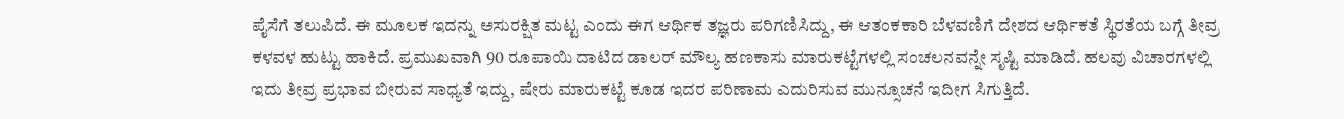ಪೈಸೆಗೆ ತಲುಪಿದೆ. ಈ ಮೂಲಕ ಇದನ್ನು ಅಸುರಕ್ಷಿತ ಮಟ್ಟ ಎಂದು ಈಗ ಆರ್ಥಿಕ ತಜ್ಞರು ಪರಿಗಣಿಸಿದ್ದು, ಈ ಆತಂಕಕಾರಿ ಬೆಳವಣಿಗೆ ದೇಶದ ಆರ್ಥಿಕತೆ ಸ್ಥಿರತೆಯ ಬಗ್ಗೆ ತೀವ್ರ ಕಳವಳ ಹುಟ್ಟು ಹಾಕಿದೆ. ಪ್ರಮುಖವಾಗಿ 90 ರೂಪಾಯಿ ದಾಟಿದ ಡಾಲರ್ ಮೌಲ್ಯ ಹಣಕಾಸು ಮಾರುಕಟ್ಟೆಗಳಲ್ಲಿ ಸಂಚಲನವನ್ನೇ ಸೃಷ್ಟಿ ಮಾಡಿದೆ. ಹಲವು ವಿಚಾರಗಳಲ್ಲಿ ಇದು ತೀವ್ರ ಪ್ರಭಾವ ಬೀರುವ ಸಾಧ್ಯತೆ ಇದ್ದು, ಷೇರು ಮಾರುಕಟ್ಟೆ ಕೂಡ ಇದರ ಪರಿಣಾಮ ಎದುರಿಸುವ ಮುನ್ಸೂಚನೆ ಇದೀಗ ಸಿಗುತ್ತಿದೆ.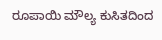ರೂಪಾಯಿ ಮೌಲ್ಯ ಕುಸಿತದಿಂದ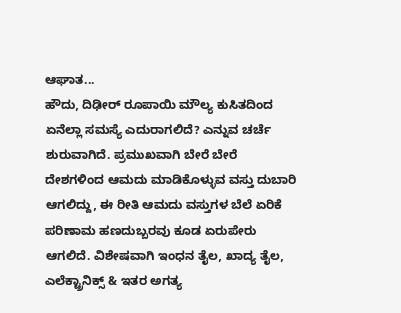ಆಘಾತ...
ಹೌದು, ದಿಢೀರ್ ರೂಪಾಯಿ ಮೌಲ್ಯ ಕುಸಿತದಿಂದ ಏನೆಲ್ಲಾ ಸಮಸ್ಯೆ ಎದುರಾಗಲಿದೆ? ಎನ್ನುವ ಚರ್ಚೆ ಶುರುವಾಗಿದೆ. ಪ್ರಮುಖವಾಗಿ ಬೇರೆ ಬೇರೆ ದೇಶಗಳಿಂದ ಆಮದು ಮಾಡಿಕೊಳ್ಳುವ ವಸ್ತು ದುಬಾರಿ ಆಗಲಿದ್ದು, ಈ ರೀತಿ ಆಮದು ವಸ್ತುಗಳ ಬೆಲೆ ಏರಿಕೆ ಪರಿಣಾಮ ಹಣದುಬ್ಬರವು ಕೂಡ ಏರುಪೇರು ಆಗಲಿದೆ. ವಿಶೇಷವಾಗಿ ಇಂಧನ ತೈಲ, ಖಾದ್ಯ ತೈಲ, ಎಲೆಕ್ಟ್ರಾನಿಕ್ಸ್ & ಇತರ ಅಗತ್ಯ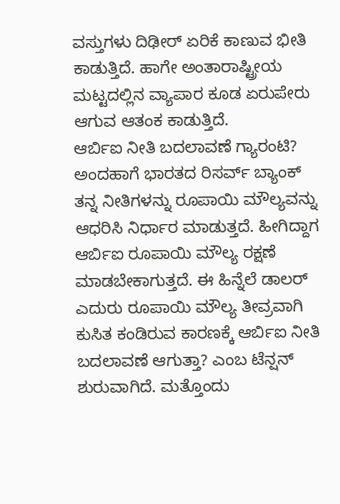ವಸ್ತುಗಳು ದಿಢೀರ್ ಏರಿಕೆ ಕಾಣುವ ಭೀತಿ ಕಾಡುತ್ತಿದೆ. ಹಾಗೇ ಅಂತಾರಾಷ್ಟ್ರೀಯ ಮಟ್ಟದಲ್ಲಿನ ವ್ಯಾಪಾರ ಕೂಡ ಏರುಪೇರು ಆಗುವ ಆತಂಕ ಕಾಡುತ್ತಿದೆ.
ಆರ್ಬಿಐ ನೀತಿ ಬದಲಾವಣೆ ಗ್ಯಾರಂಟಿ?
ಅಂದಹಾಗೆ ಭಾರತದ ರಿಸರ್ವ್ ಬ್ಯಾಂಕ್ ತನ್ನ ನೀತಿಗಳನ್ನು ರೂಪಾಯಿ ಮೌಲ್ಯವನ್ನು ಆಧರಿಸಿ ನಿರ್ಧಾರ ಮಾಡುತ್ತದೆ. ಹೀಗಿದ್ದಾಗ ಆರ್ಬಿಐ ರೂಪಾಯಿ ಮೌಲ್ಯ ರಕ್ಷಣೆ ಮಾಡಬೇಕಾಗುತ್ತದೆ. ಈ ಹಿನ್ನೆಲೆ ಡಾಲರ್ ಎದುರು ರೂಪಾಯಿ ಮೌಲ್ಯ ತೀವ್ರವಾಗಿ ಕುಸಿತ ಕಂಡಿರುವ ಕಾರಣಕ್ಕೆ ಆರ್ಬಿಐ ನೀತಿ ಬದಲಾವಣೆ ಆಗುತ್ತಾ? ಎಂಬ ಟೆನ್ಷನ್ ಶುರುವಾಗಿದೆ. ಮತ್ತೊಂದು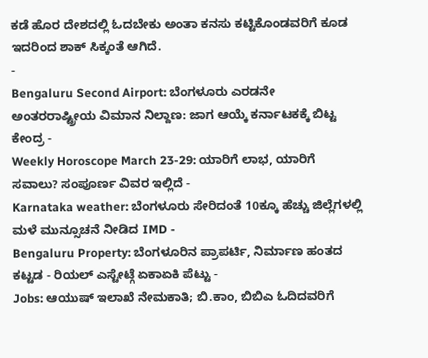ಕಡೆ ಹೊರ ದೇಶದಲ್ಲಿ ಓದಬೇಕು ಅಂತಾ ಕನಸು ಕಟ್ಟಿಕೊಂಡವರಿಗೆ ಕೂಡ ಇದರಿಂದ ಶಾಕ್ ಸಿಕ್ಕಂತೆ ಆಗಿದೆ.
-
Bengaluru Second Airport: ಬೆಂಗಳೂರು ಎರಡನೇ ಅಂತರರಾಷ್ಟ್ರೀಯ ವಿಮಾನ ನಿಲ್ದಾಣ: ಜಾಗ ಆಯ್ಕೆ ಕರ್ನಾಟಕಕ್ಕೆ ಬಿಟ್ಟ ಕೇಂದ್ರ -
Weekly Horoscope March 23-29: ಯಾರಿಗೆ ಲಾಭ, ಯಾರಿಗೆ ಸವಾಲು? ಸಂಪೂರ್ಣ ವಿವರ ಇಲ್ಲಿದೆ -
Karnataka weather: ಬೆಂಗಳೂರು ಸೇರಿದಂತೆ 10ಕ್ಕೂ ಹೆಚ್ಚು ಜಿಲ್ಲೆಗಳಲ್ಲಿ ಮಳೆ ಮುನ್ಸೂಚನೆ ನೀಡಿದ IMD -
Bengaluru Property: ಬೆಂಗಳೂರಿನ ಪ್ರಾಪರ್ಟಿ, ನಿರ್ಮಾಣ ಹಂತದ ಕಟ್ಟಡ - ರಿಯಲ್ ಎಸ್ಟೇಟ್ಗೆ ಏಕಾಏಕಿ ಪೆಟ್ಟು -
Jobs: ಆಯುಷ್ ಇಲಾಖೆ ನೇಮಕಾತಿ; ಬಿ.ಕಾಂ, ಬಿಬಿಎ ಓದಿದವರಿಗೆ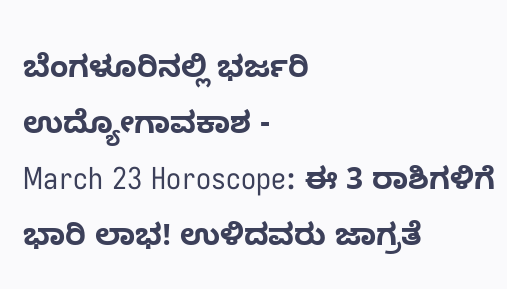ಬೆಂಗಳೂರಿನಲ್ಲಿ ಭರ್ಜರಿ ಉದ್ಯೋಗಾವಕಾಶ -
March 23 Horoscope: ಈ 3 ರಾಶಿಗಳಿಗೆ ಭಾರಿ ಲಾಭ! ಉಳಿದವರು ಜಾಗ್ರತೆ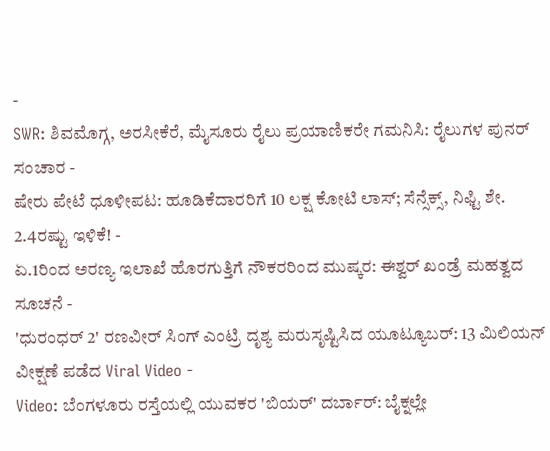-
SWR: ಶಿವಮೊಗ್ಗ, ಅರಸೀಕೆರೆ, ಮೈಸೂರು ರೈಲು ಪ್ರಯಾಣಿಕರೇ ಗಮನಿಸಿ: ರೈಲುಗಳ ಪುನರ್ ಸಂಚಾರ -
ಷೇರು ಪೇಟೆ ಧೂಳೀಪಟ: ಹೂಡಿಕೆದಾರರಿಗೆ 10 ಲಕ್ಷ ಕೋಟಿ ಲಾಸ್; ಸೆನ್ಸೆಕ್ಸ್, ನಿಫ್ಟಿ ಶೇ. 2.4ರಷ್ಟು ಇಳಿಕೆ! -
ಏ.1ರಿಂದ ಅರಣ್ಯ ಇಲಾಖೆ ಹೊರಗುತ್ತಿಗೆ ನೌಕರರಿಂದ ಮುಷ್ಕರ: ಈಶ್ವರ್ ಖಂಡ್ರೆ ಮಹತ್ವದ ಸೂಚನೆ -
'ಧುರಂಧರ್ 2' ರಣವೀರ್ ಸಿಂಗ್ ಎಂಟ್ರಿ ದೃಶ್ಯ ಮರುಸೃಷ್ಟಿಸಿದ ಯೂಟ್ಯೂಬರ್: 13 ಮಿಲಿಯನ್ ವೀಕ್ಷಣೆ ಪಡೆದ Viral Video -
Video: ಬೆಂಗಳೂರು ರಸ್ತೆಯಲ್ಲಿ ಯುವಕರ 'ಬಿಯರ್' ದರ್ಬಾರ್: ಬೈಕ್ನಲ್ಲೇ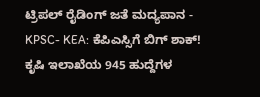ಟ್ರಿಪಲ್ ರೈಡಿಂಗ್ ಜತೆ ಮದ್ಯಪಾನ -
KPSC- KEA: ಕೆಪಿಎಸ್ಸಿಗೆ ಬಿಗ್ ಶಾಕ್! ಕೃಷಿ ಇಲಾಖೆಯ 945 ಹುದ್ದೆಗಳ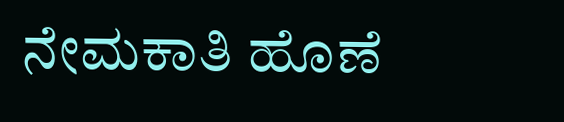ನೇಮಕಾತಿ ಹೊಣೆ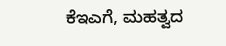ಕೆಇಎಗೆ, ಮಹತ್ವದ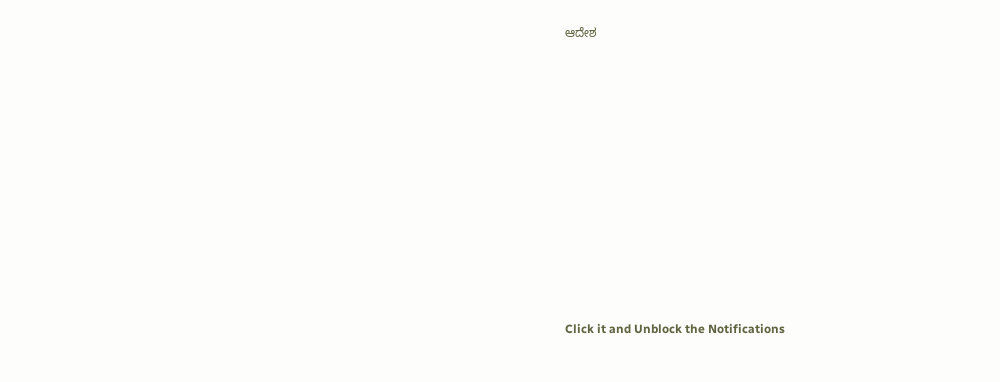ಆದೇಶ












Click it and Unblock the Notifications